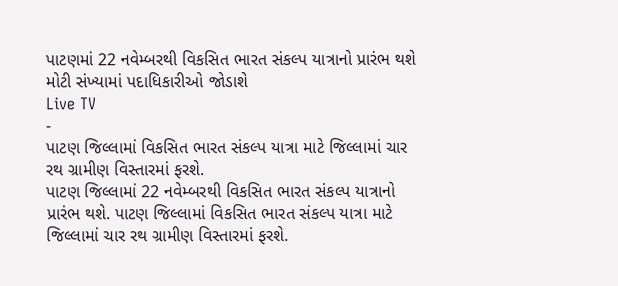પાટણમાં 22 નવેમ્બરથી વિકસિત ભારત સંકલ્પ યાત્રાનો પ્રારંભ થશે મોટી સંખ્યામાં પદાધિકારીઓ જોડાશે
Live TV
-
પાટણ જિલ્લામાં વિકસિત ભારત સંકલ્પ યાત્રા માટે જિલ્લામાં ચાર રથ ગ્રામીણ વિસ્તારમાં ફરશે.
પાટણ જિલ્લામાં 22 નવેમ્બરથી વિકસિત ભારત સંકલ્પ યાત્રાનો પ્રારંભ થશે. પાટણ જિલ્લામાં વિકસિત ભારત સંકલ્પ યાત્રા માટે જિલ્લામાં ચાર રથ ગ્રામીણ વિસ્તારમાં ફરશે.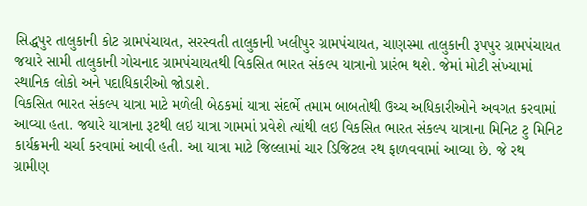સિદ્ધપુર તાલુકાની કોટ ગ્રામપંચાયત, સરસ્વતી તાલુકાની ખલીપુર ગ્રામપંચાયત, ચાણસ્મા તાલુકાની રૂપપુર ગ્રામપંચાયત જયારે સામી તાલુકાની ગોચનાદ ગ્રામપંચાયતથી વિકસિત ભારત સંકલ્પ યાત્રાનો પ્રારંભ થશે. જેમાં મોટી સંખ્યામાં સ્થાનિક લોકો અને પદાધિકારીઓ જોડાશે.
વિકસિત ભારત સંકલ્પ યાત્રા માટે મળેલી બેઠકમાં યાત્રા સંદર્ભે તમામ બાબતોથી ઉચ્ચ અધિકારીઓને અવગત કરવામાં આવ્યા હતા. જયારે યાત્રાના રૂટથી લઇ યાત્રા ગામમાં પ્રવેશે ત્યાંથી લઇ વિકસિત ભારત સંકલ્પ યાત્રાના મિનિટ ટુ મિનિટ કાર્યક્રમની ચર્ચા કરવામાં આવી હતી. આ યાત્રા માટે જિલ્લામાં ચાર ડિજિટલ રથ ફાળવવામાં આવ્યા છે. જે રથ ગ્રામીણ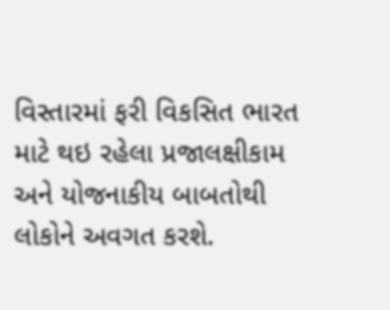વિસ્તારમાં ફરી વિકસિત ભારત માટે થઇ રહેલા પ્રજાલક્ષીકામ અને યોજનાકીય બાબતોથી લોકોને અવગત કરશે.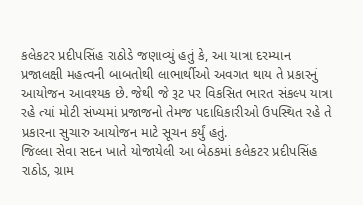કલેકટર પ્રદીપસિંહ રાઠોડે જણાવ્યું હતું કે, આ યાત્રા દરમ્યાન પ્રજાલક્ષી મહત્વની બાબતોથી લાભાર્થીઓ અવગત થાય તે પ્રકારનું આયોજન આવશ્યક છે. જેથી જે રૂટ પર વિકસિત ભારત સંકલ્પ યાત્રા રહે ત્યાં મોટી સંખ્યમાં પ્રજાજનો તેમજ પદાધિકારીઓ ઉપસ્થિત રહે તે પ્રકારના સુચારુ આયોજન માટે સૂચન કર્યું હતું.
જિલ્લા સેવા સદન ખાતે યોજાયેલી આ બેઠકમાં કલેકટર પ્રદીપસિંહ રાઠોડ, ગ્રામ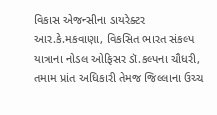વિકાસ એજન્સીના ડાયરેક્ટર આર.કે.મકવાણા, વિકસિત ભારત સંકલ્પ યાત્રાના નોડલ ઓફિસર ડૉ.કલ્પના ચૌધરી, તમામ પ્રાંત અધિકારી તેમજ જિલ્લાના ઉચ્ચ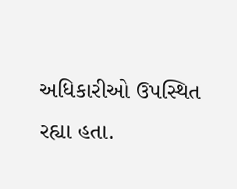અધિકારીઓ ઉપસ્થિત રહ્યા હતા.